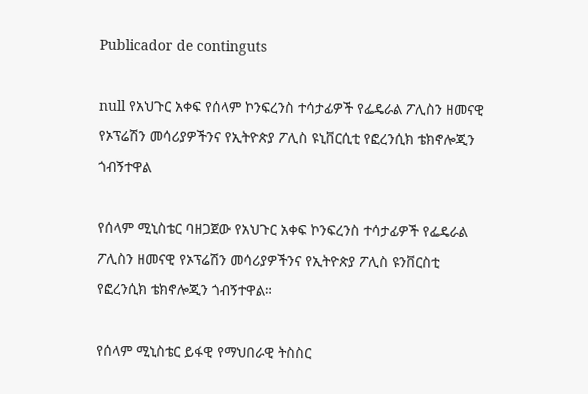Publicador de continguts

null የአህጉር አቀፍ የሰላም ኮንፍረንስ ተሳታፊዎች የፌዴራል ፖሊስን ዘመናዊ የኦፕሬሽን መሳሪያዎችንና የኢትዮጵያ ፖሊስ ዩኒቨርሲቲ የፎረንሲክ ቴክኖሎጂን ጎብኝተዋል

የሰላም ሚኒስቴር ባዘጋጀው የአህጉር አቀፍ ኮንፍረንስ ተሳታፊዎች የፌዴራል ፖሊስን ዘመናዊ የኦፕሬሽን መሳሪያዎችንና የኢትዮጵያ ፖሊስ ዩንቨርስቲ የፎረንሲክ ቴክኖሎጂን ጎብኝተዋል።

የሰላም ሚኒስቴር ይፋዊ የማህበራዊ ትስስር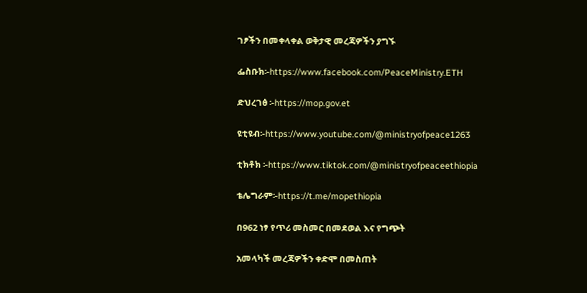ገፆችን በመቀላቀል ወቅታዊ መረጃዎችን ያግኙ

ፌስቡክ፡-https://www.facebook.com/PeaceMinistry.ETH

ድህረገፅ ፡-https://mop.gov.et

ዩቲዩብ፡-https://www.youtube.com/@ministryofpeace1263

ቲክቶክ ፡-https://www.tiktok.com/@ministryofpeaceethiopia

ቴሌግራም፡-https://t.me/mopethiopia

በ962 ነፃ የጥሪ መስመር በመደወል እና የግጭት

አመላካች መረጃዎችን ቀድሞ በመስጠት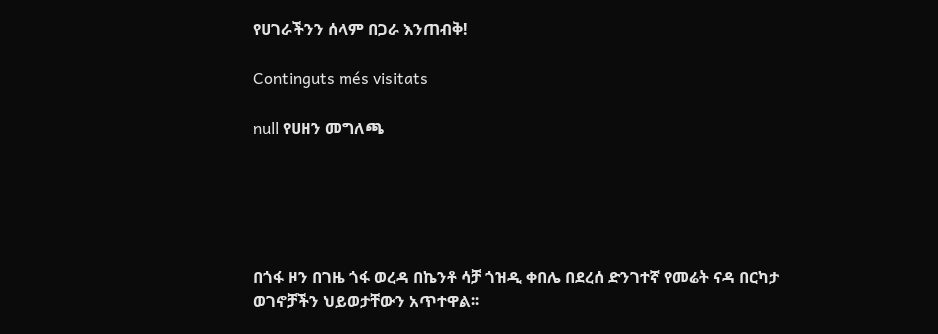የሀገራችንን ሰላም በጋራ እንጠብቅ!

Continguts més visitats

null የሀዘን መግለጫ





በጎፋ ዞን በገዜ ጎፋ ወረዳ በኬንቶ ሳቻ ጎዝዲ ቀበሌ በደረሰ ድንገተኛ የመሬት ናዳ በርካታ ወገኖቻችን ህይወታቸውን አጥተዋል፡፡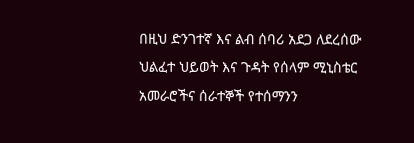በዚህ ድንገተኛ እና ልብ ሰባሪ አደጋ ለደረሰው ህልፈተ ህይወት እና ጉዳት የሰላም ሚኒስቴር አመራሮችና ሰራተኞች የተሰማንን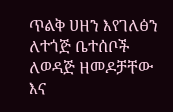ጥልቅ ሀዘን እየገለፅን ለተጎጅ ቤተሰቦች ለወዳጅ ዘመዶቻቸው እና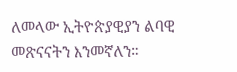ለመላው ኢትዮጵያዊያን ልባዊ መጽናናትን እንመኛለን።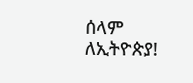ሰላም ለኢትዮጵያ!